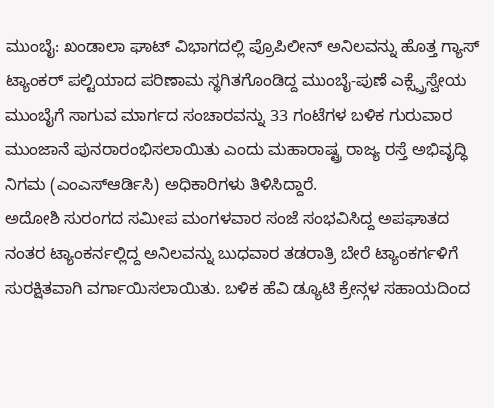ಮುಂಬೈ: ಖಂಡಾಲಾ ಘಾಟ್ ವಿಭಾಗದಲ್ಲಿ ಪ್ರೊಪಿಲೀನ್ ಅನಿಲವನ್ನು ಹೊತ್ತ ಗ್ಯಾಸ್ ಟ್ಯಾಂಕರ್ ಪಲ್ಟಿಯಾದ ಪರಿಣಾಮ ಸ್ಥಗಿತಗೊಂಡಿದ್ದ ಮುಂಬೈ-ಪುಣೆ ಎಕ್ಸ್ಪ್ರೆಸ್ವೇಯ ಮುಂಬೈಗೆ ಸಾಗುವ ಮಾರ್ಗದ ಸಂಚಾರವನ್ನು 33 ಗಂಟೆಗಳ ಬಳಿಕ ಗುರುವಾರ ಮುಂಜಾನೆ ಪುನರಾರಂಭಿಸಲಾಯಿತು ಎಂದು ಮಹಾರಾಷ್ಟ್ರ ರಾಜ್ಯ ರಸ್ತೆ ಅಭಿವೃದ್ಧಿ ನಿಗಮ (ಎಂಎಸ್ಆರ್ಡಿಸಿ) ಅಧಿಕಾರಿಗಳು ತಿಳಿಸಿದ್ದಾರೆ.
ಅದೋಶಿ ಸುರಂಗದ ಸಮೀಪ ಮಂಗಳವಾರ ಸಂಜೆ ಸಂಭವಿಸಿದ್ದ ಅಪಘಾತದ ನಂತರ ಟ್ಯಾಂಕರ್ನಲ್ಲಿದ್ದ ಅನಿಲವನ್ನು ಬುಧವಾರ ತಡರಾತ್ರಿ ಬೇರೆ ಟ್ಯಾಂಕರ್ಗಳಿಗೆ ಸುರಕ್ಷಿತವಾಗಿ ವರ್ಗಾಯಿಸಲಾಯಿತು. ಬಳಿಕ ಹೆವಿ ಡ್ಯೂಟಿ ಕ್ರೇನ್ಗಳ ಸಹಾಯದಿಂದ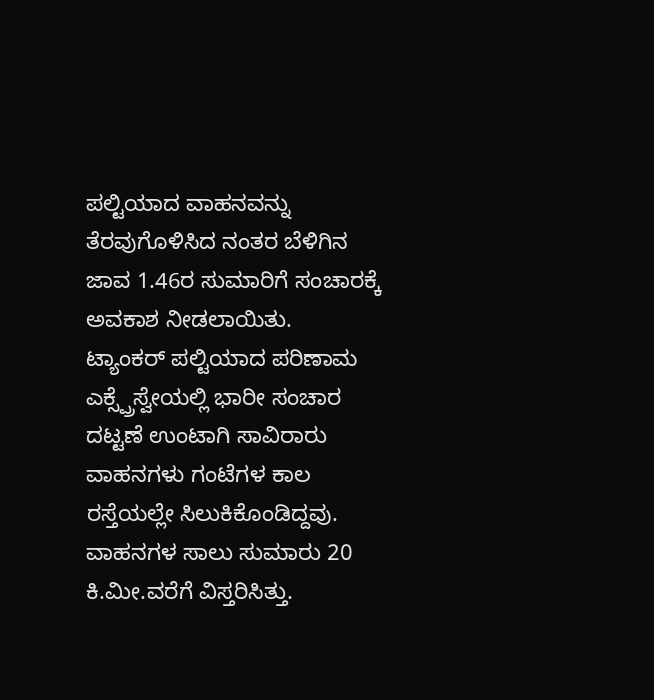ಪಲ್ಟಿಯಾದ ವಾಹನವನ್ನು ತೆರವುಗೊಳಿಸಿದ ನಂತರ ಬೆಳಿಗಿನ ಜಾವ 1.46ರ ಸುಮಾರಿಗೆ ಸಂಚಾರಕ್ಕೆ ಅವಕಾಶ ನೀಡಲಾಯಿತು.
ಟ್ಯಾಂಕರ್ ಪಲ್ಟಿಯಾದ ಪರಿಣಾಮ ಎಕ್ಸ್ಪ್ರೆಸ್ವೇಯಲ್ಲಿ ಭಾರೀ ಸಂಚಾರ ದಟ್ಟಣೆ ಉಂಟಾಗಿ ಸಾವಿರಾರು ವಾಹನಗಳು ಗಂಟೆಗಳ ಕಾಲ ರಸ್ತೆಯಲ್ಲೇ ಸಿಲುಕಿಕೊಂಡಿದ್ದವು. ವಾಹನಗಳ ಸಾಲು ಸುಮಾರು 20 ಕಿ.ಮೀ.ವರೆಗೆ ವಿಸ್ತರಿಸಿತ್ತು.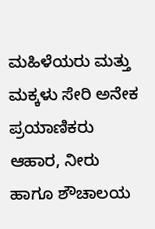ಮಹಿಳೆಯರು ಮತ್ತು ಮಕ್ಕಳು ಸೇರಿ ಅನೇಕ ಪ್ರಯಾಣಿಕರು ಆಹಾರ, ನೀರು ಹಾಗೂ ಶೌಚಾಲಯ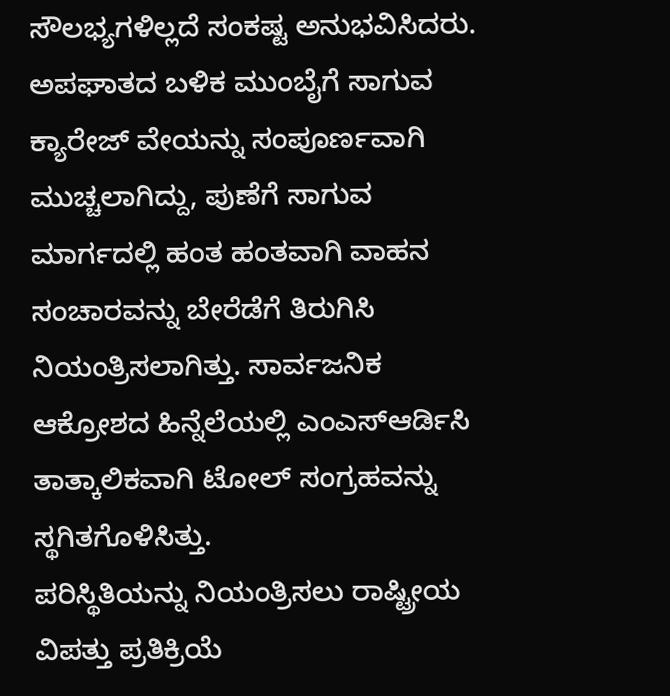ಸೌಲಭ್ಯಗಳಿಲ್ಲದೆ ಸಂಕಷ್ಟ ಅನುಭವಿಸಿದರು.
ಅಪಘಾತದ ಬಳಿಕ ಮುಂಬೈಗೆ ಸಾಗುವ ಕ್ಯಾರೇಜ್ ವೇಯನ್ನು ಸಂಪೂರ್ಣವಾಗಿ ಮುಚ್ಚಲಾಗಿದ್ದು, ಪುಣೆಗೆ ಸಾಗುವ ಮಾರ್ಗದಲ್ಲಿ ಹಂತ ಹಂತವಾಗಿ ವಾಹನ ಸಂಚಾರವನ್ನು ಬೇರೆಡೆಗೆ ತಿರುಗಿಸಿ ನಿಯಂತ್ರಿಸಲಾಗಿತ್ತು. ಸಾರ್ವಜನಿಕ ಆಕ್ರೋಶದ ಹಿನ್ನೆಲೆಯಲ್ಲಿ ಎಂಎಸ್ಆರ್ಡಿಸಿ ತಾತ್ಕಾಲಿಕವಾಗಿ ಟೋಲ್ ಸಂಗ್ರಹವನ್ನು ಸ್ಥಗಿತಗೊಳಿಸಿತ್ತು.
ಪರಿಸ್ಥಿತಿಯನ್ನು ನಿಯಂತ್ರಿಸಲು ರಾಷ್ಟ್ರೀಯ ವಿಪತ್ತು ಪ್ರತಿಕ್ರಿಯೆ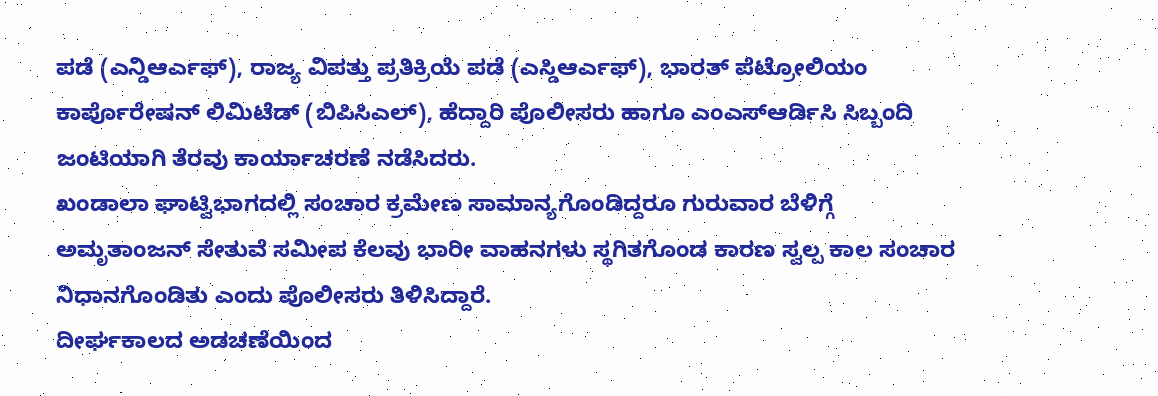ಪಡೆ (ಎನ್ಡಿಆರ್ಎಫ್), ರಾಜ್ಯ ವಿಪತ್ತು ಪ್ರತಿಕ್ರಿಯೆ ಪಡೆ (ಎಸ್ಡಿಆರ್ಎಫ್), ಭಾರತ್ ಪೆಟ್ರೋಲಿಯಂ ಕಾರ್ಪೊರೇಷನ್ ಲಿಮಿಟೆಡ್ (ಬಿಪಿಸಿಎಲ್), ಹೆದ್ದಾರಿ ಪೊಲೀಸರು ಹಾಗೂ ಎಂಎಸ್ಆರ್ಡಿಸಿ ಸಿಬ್ಬಂದಿ ಜಂಟಿಯಾಗಿ ತೆರವು ಕಾರ್ಯಾಚರಣೆ ನಡೆಸಿದರು.
ಖಂಡಾಲಾ ಘಾಟ್ವಿಭಾಗದಲ್ಲಿ ಸಂಚಾರ ಕ್ರಮೇಣ ಸಾಮಾನ್ಯಗೊಂಡಿದ್ದರೂ ಗುರುವಾರ ಬೆಳಿಗ್ಗೆ ಅಮೃತಾಂಜನ್ ಸೇತುವೆ ಸಮೀಪ ಕೆಲವು ಭಾರೀ ವಾಹನಗಳು ಸ್ಥಗಿತಗೊಂಡ ಕಾರಣ ಸ್ವಲ್ಪ ಕಾಲ ಸಂಚಾರ ನಿಧಾನಗೊಂಡಿತು ಎಂದು ಪೊಲೀಸರು ತಿಳಿಸಿದ್ದಾರೆ.
ದೀರ್ಘಕಾಲದ ಅಡಚಣೆಯಿಂದ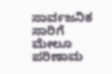ಸಾರ್ವಜನಿಕ ಸಾರಿಗೆ ಮೇಲೂ ಪರಿಣಾಮ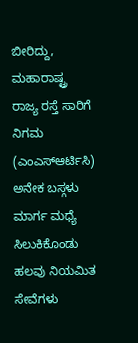ಬೀರಿದ್ದು, ಮಹಾರಾಷ್ಟ್ರ ರಾಜ್ಯ ರಸ್ತೆ ಸಾರಿಗೆ ನಿಗಮ (ಎಂಎಸ್ಆರ್ಟಿಸಿ) ಅನೇಕ ಬಸ್ಗಳು ಮಾರ್ಗ ಮಧ್ಯೆ ಸಿಲುಕಿಕೊಂಡು ಹಲವು ನಿಯಮಿತ ಸೇವೆಗಳು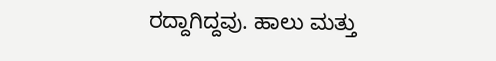ರದ್ದಾಗಿದ್ದವು. ಹಾಲು ಮತ್ತು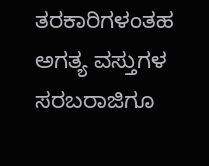ತರಕಾರಿಗಳಂತಹ ಅಗತ್ಯ ವಸ್ತುಗಳ ಸರಬರಾಜಿಗೂ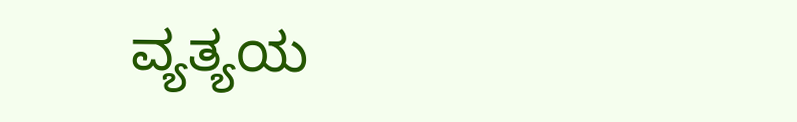ವ್ಯತ್ಯಯ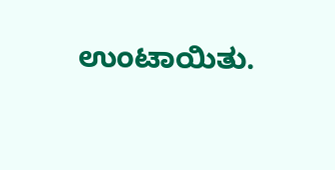ಉಂಟಾಯಿತು.